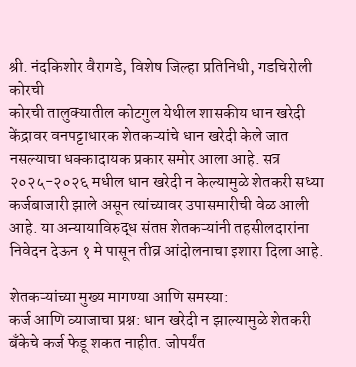श्री. नंदकिशोर वैरागडे, विशेष जिल्हा प्रतिनिधी, गडचिरोली
कोरची
कोरची तालुक्यातील कोटगुल येथील शासकीय धान खरेदी केंद्रावर वनपट्टाधारक शेतकऱ्यांचे धान खरेदी केले जात नसल्याचा धक्कादायक प्रकार समोर आला आहे. सत्र २०२५-२०२६ मधील धान खरेदी न केल्यामुळे शेतकरी सध्या कर्जबाजारी झाले असून त्यांच्यावर उपासमारीची वेळ आली आहे. या अन्यायाविरुद्ध संतप्त शेतकऱ्यांनी तहसीलदारांना निवेदन देऊन १ मे पासून तीव्र आंदोलनाचा इशारा दिला आहे.

शेतकऱ्यांच्या मुख्य मागण्या आणि समस्या:
कर्ज आणि व्याजाचा प्रश्न: धान खरेदी न झाल्यामुळे शेतकरी बँकेचे कर्ज फेडू शकत नाहीत. जोपर्यंत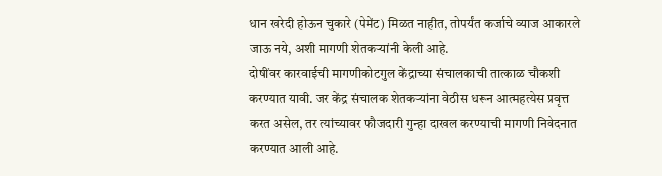धान खरेदी होऊन चुकारे (पेमेंट) मिळत नाहीत, तोपर्यंत कर्जाचे व्याज आकारले जाऊ नये, अशी मागणी शेतकऱ्यांनी केली आहे.
दोषींवर कारवाईची मागणीकोटगुल केंद्राच्या संचालकाची तात्काळ चौकशी करण्यात यावी. जर केंद्र संचालक शेतकऱ्यांना वेठीस धरून आत्महत्येस प्रवृत्त करत असेल, तर त्यांच्यावर फौजदारी गुन्हा दाखल करण्याची मागणी निवेदनात करण्यात आली आहे.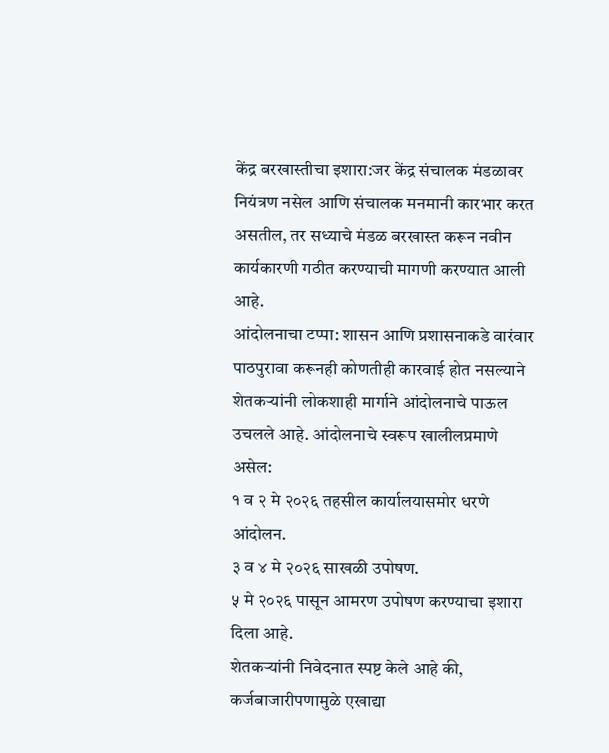केंद्र बरखास्तीचा इशारा:जर केंद्र संचालक मंडळावर नियंत्रण नसेल आणि संचालक मनमानी कारभार करत असतील, तर सध्याचे मंडळ बरखास्त करून नवीन कार्यकारणी गठीत करण्याची मागणी करण्यात आली आहे.
आंदोलनाचा टप्पा: शासन आणि प्रशासनाकडे वारंवार पाठपुरावा करूनही कोणतीही कारवाई होत नसल्याने शेतकऱ्यांनी लोकशाही मार्गाने आंदोलनाचे पाऊल उचलले आहे. आंदोलनाचे स्वरूप खालीलप्रमाणे असेल:
१ व २ मे २०२६ तहसील कार्यालयासमोर धरणे आंदोलन.
३ व ४ मे २०२६ साखळी उपोषण.
५ मे २०२६ पासून आमरण उपोषण करण्याचा इशारा दिला आहे.
शेतकऱ्यांनी निवेदनात स्पष्ट केले आहे की, कर्जबाजारीपणामुळे एखाद्या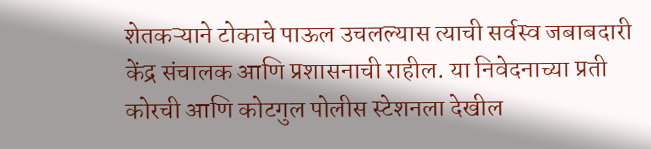शेतकऱ्याने टोकाचे पाऊल उचलल्यास त्याची सर्वस्व जबाबदारी केंद्र संचालक आणि प्रशासनाची राहील. या निवेदनाच्या प्रती कोरची आणि कोटगुल पोलीस स्टेशनला देखील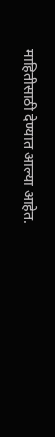माहितीसाठी देण्यात आल्या आहेत.